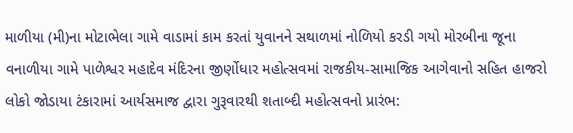માળીયા (મી)ના મોટાભેલા ગામે વાડામાં કામ કરતાં યુવાનને સથાળમાં નોળિયો કરડી ગયો મોરબીના જૂના વનાળીયા ગામે પાળેશ્વર મહાદેવ મંદિરના જીર્ણોધાર મહોત્સવમાં રાજકીય-સામાજિક આગેવાનો સહિત હાજરો લોકો જોડાયા ટંકારામાં આર્યસમાજ દ્વારા ગુરૂવારથી શતાબ્દી મહોત્સવનો પ્રારંભ: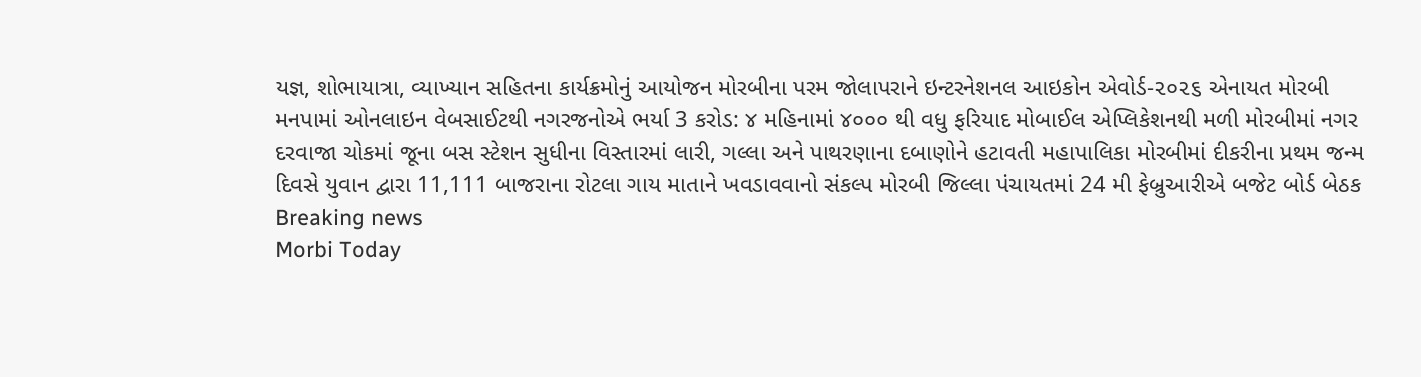યજ્ઞ, શોભાયાત્રા, વ્યાખ્યાન સહિતના કાર્યક્રમોનું આયોજન મોરબીના પરમ જોલાપરાને ઇન્ટરનેશનલ આઇકોન એવોર્ડ-૨૦૨૬ એનાયત મોરબી મનપામાં ઓનલાઇન વેબસાઈટથી નગરજનોએ ભર્યા 3 કરોડ: ૪ મહિનામાં ૪૦૦૦ થી વધુ ફરિયાદ મોબાઈલ એપ્લિકેશનથી મળી મોરબીમાં નગર દરવાજા ચોકમાં જૂના બસ સ્ટેશન સુધીના વિસ્તારમાં લારી, ગલ્લા અને પાથરણાના દબાણોને હટાવતી મહાપાલિકા મોરબીમાં દીકરીના પ્રથમ જન્મ દિવસે યુવાન દ્વારા 11,111 બાજરાના રોટલા ગાય માતાને ખવડાવવાનો સંકલ્પ મોરબી જિલ્લા પંચાયતમાં 24 મી ફેબ્રુઆરીએ બજેટ બોર્ડ બેઠક
Breaking news
Morbi Today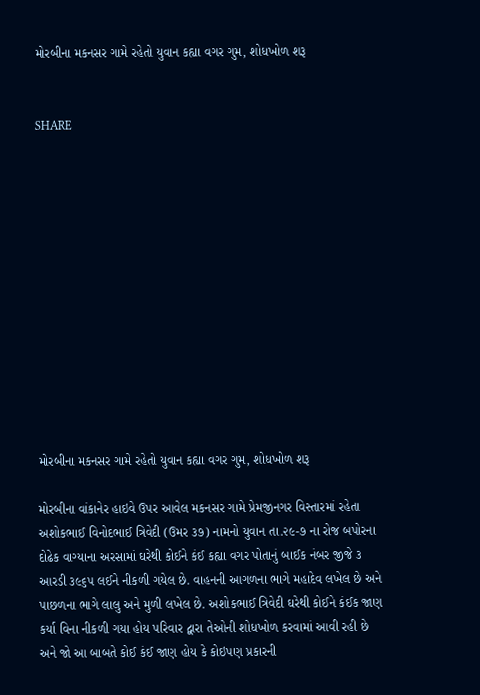મોરબીના મકનસર ગામે રહેતો યુવાન કહ્યા વગર ગુમ, શોધખોળ શરૂ


SHARE













મોરબીના મકનસર ગામે રહેતો યુવાન કહ્યા વગર ગુમ, શોધખોળ શરૂ

મોરબીના વાંકાનેર હાઇવે ઉપર આવેલ મકનસર ગામે પ્રેમજીનગર વિસ્તારમાં રહેતા અશોકભાઈ વિનોદભાઈ ત્રિવેદી (ઉમર ૩૭) નામનો યુવાન તા.૨૯-૭ ના રોજ બપોરના દોઢેક વાગ્યાના અરસામાં ઘરેથી કોઈને કંઈ કહ્યા વગર પોતાનું બાઈક નંબર જીજે ૩ આરડી ૩૯૬૫ લઈને નીકળી ગયેલ છે. વાહનની આગળના ભાગે મહાદેવ લખેલ છે અને પાછળના ભાગે લાલુ અને મુળી લખેલ છે. અશોકભાઈ ત્રિવેદી ઘરેથી કોઈને કંઈક જાણ કર્યા વિના નીકળી ગયા હોય પરિવાર દ્વારા તેઓની શોધખોળ કરવામાં આવી રહી છે અને જો આ બાબતે કોઈ કંઈ જાણ હોય કે કોઇપણ પ્રકારની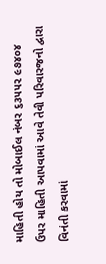માહિતી હોય તો મોબાઈલ નંબર ૬૩૫૫૨ ૯૭૪૦૪ ઉપર માહિતી આપવામાં આવે તેવી પરિવારજનો દ્વારા વિનંતી કરવામાં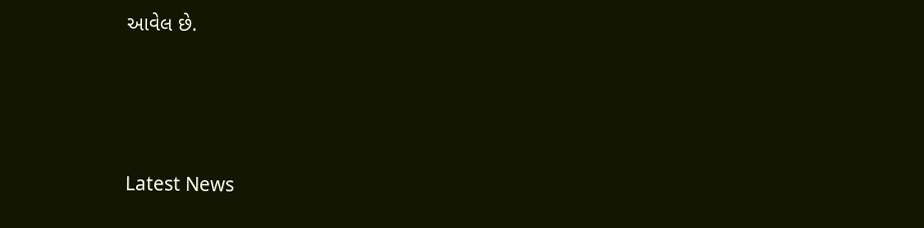આવેલ છે.






Latest News